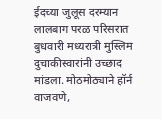ईदच्या जुलूस दरम्यान लालबाग परळ परिसरात बुधवारी मध्यरात्री मुस्लिम दुचाकीस्वारांनी उच्छाद मांडला. मोठमोठ्याने हॉर्न वाजवणे,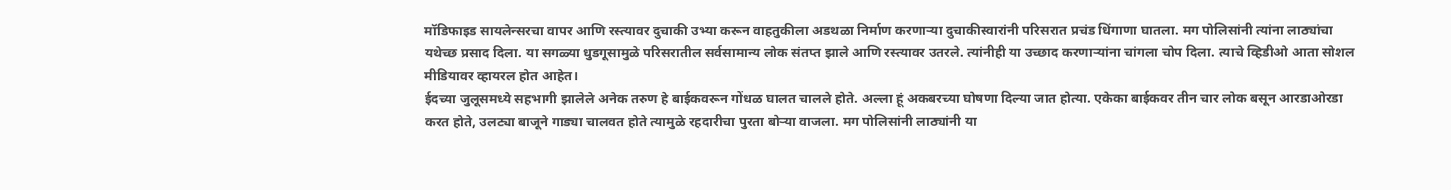मॉडिफाइड सायलेन्सरचा वापर आणि रस्त्यावर दुचाकी उभ्या करून वाहतुकीला अडथळा निर्माण करणाऱ्या दुचाकीस्वारांनी परिसरात प्रचंड धिंगाणा घातला. मग पोलिसांनी त्यांना लाठ्यांचा यथेच्छ प्रसाद दिला. या सगळ्या धुडगूसामुळे परिसरातील सर्वसामान्य लोक संतप्त झाले आणि रस्त्यावर उतरले. त्यांनीही या उच्छाद करणाऱ्यांना चांगला चोप दिला. त्याचे व्हिडीओ आता सोशल मीडियावर व्हायरल होत आहेत।
ईदच्या जुलूसमध्ये सहभागी झालेले अनेक तरुण हे बाईकवरून गोंधळ घालत चालले होते. अल्ला हूं अकबरच्या घोषणा दिल्या जात होत्या. एकेका बाईकवर तीन चार लोक बसून आरडाओरडा करत होते, उलट्या बाजूने गाड्या चालवत होते त्यामुळे रहदारीचा पुरता बोऱ्या वाजला. मग पोलिसांनी लाठ्यांनी या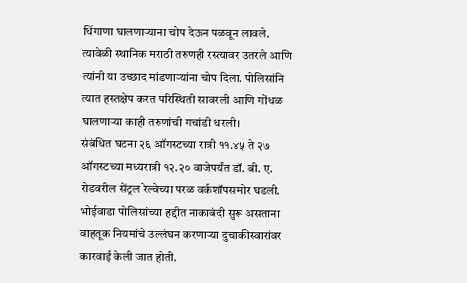धिंगाणा घालणाऱ्याना चोप देऊन पळवून लावले.
त्यावेळी स्थानिक मराठी तरुणही रस्त्यावर उतरले आणि त्यांनी या उच्छाद मांडणाऱ्यांना चोप दिला. पोलिसांनि त्यात हस्तक्षेप करत परिस्थिती सावरली आणि गोंधळ घालणाऱ्या काही तरुणांची गचांडी धरली।
संबंधित घटना २६ ऑगस्टच्या रात्री ११.४५ ते २७ ऑगस्टच्या मध्यरात्री १२.२० वाजेपर्यंत डॉ. बी. ए. रोडवरील सेंट्रल रेल्वेच्या परळ वर्कशॉपसमोर घडली. भोईवाडा पोलिसांच्या हद्दीत नाकाबंदी सुरू असताना वाहतूक नियमांचे उल्लंघन करणाऱ्या दुचाकीस्वारांवर कारवाई केली जात होती.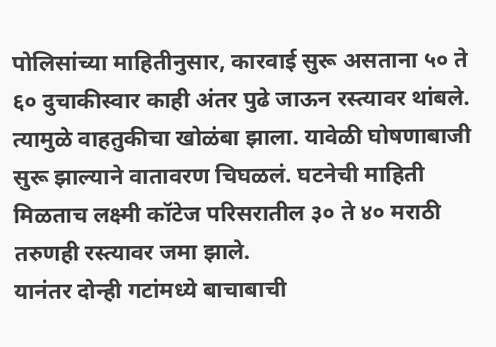पोलिसांच्या माहितीनुसार, कारवाई सुरू असताना ५० ते ६० दुचाकीस्वार काही अंतर पुढे जाऊन रस्त्यावर थांबले. त्यामुळे वाहतुकीचा खोळंबा झाला. यावेळी घोषणाबाजी सुरू झाल्याने वातावरण चिघळलं. घटनेची माहिती मिळताच लक्ष्मी कॉटेज परिसरातील ३० ते ४० मराठी तरुणही रस्त्यावर जमा झाले.
यानंतर दोन्ही गटांमध्ये बाचाबाची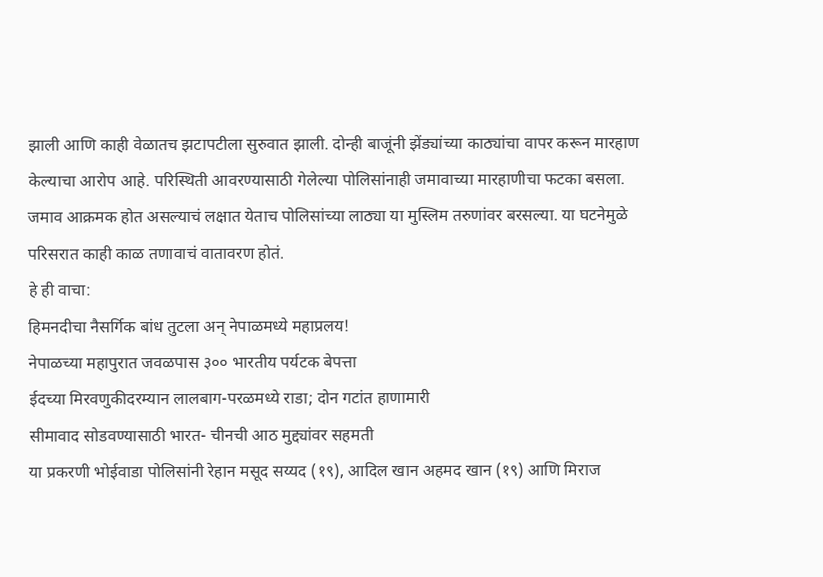झाली आणि काही वेळातच झटापटीला सुरुवात झाली. दोन्ही बाजूंनी झेंड्यांच्या काठ्यांचा वापर करून मारहाण केल्याचा आरोप आहे. परिस्थिती आवरण्यासाठी गेलेल्या पोलिसांनाही जमावाच्या मारहाणीचा फटका बसला. जमाव आक्रमक होत असल्याचं लक्षात येताच पोलिसांच्या लाठ्या या मुस्लिम तरुणांवर बरसल्या. या घटनेमुळे परिसरात काही काळ तणावाचं वातावरण होतं.
हे ही वाचा:
हिमनदीचा नैसर्गिक बांध तुटला अन् नेपाळमध्ये महाप्रलय!
नेपाळच्या महापुरात जवळपास ३०० भारतीय पर्यटक बेपत्ता
ईदच्या मिरवणुकीदरम्यान लालबाग-परळमध्ये राडा; दोन गटांत हाणामारी
सीमावाद सोडवण्यासाठी भारत- चीनची आठ मुद्द्यांवर सहमती
या प्रकरणी भोईवाडा पोलिसांनी रेहान मसूद सय्यद (१९), आदिल खान अहमद खान (१९) आणि मिराज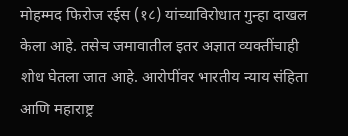मोहम्मद फिरोज रईस (१८) यांच्याविरोधात गुन्हा दाखल केला आहे. तसेच जमावातील इतर अज्ञात व्यक्तींचाही शोध घेतला जात आहे. आरोपींवर भारतीय न्याय संहिता आणि महाराष्ट्र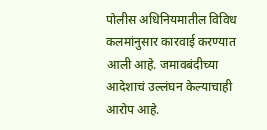पोलीस अधिनियमातील विविध कलमांनुसार कारवाई करण्यात आली आहे. जमावबंदीच्या आदेशाचं उल्लंघन केल्याचाही आरोप आहे.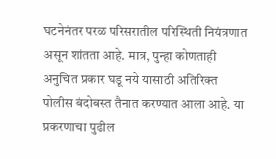घटनेनंतर परळ परिसरातील परिस्थिती नियंत्रणात असून शांतता आहे. मात्र, पुन्हा कोणताही अनुचित प्रकार घडू नये यासाठी अतिरिक्त पोलीस बंदोबस्त तैनात करण्यात आला आहे. या प्रकरणाचा पुढील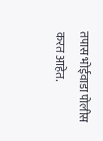तपास भोईवाडा पोलीस करत आहेत.